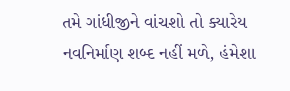તમે ગાંધીજીને વાંચશો તો ક્યારેય નવનિર્માણ શબ્દ નહીં મળે, હંમેશા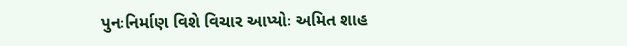પુનઃનિર્માણ વિશે વિચાર આપ્યોઃ અમિત શાહ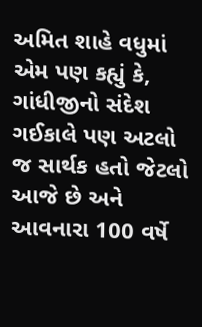અમિત શાહે વધુમાં એમ પણ કહ્યું કે, ગાંધીજીનો સંદેશ ગઈકાલે પણ અટલો જ સાર્થક હતો જેટલો આજે છે અને આવનારા 100 વર્ષે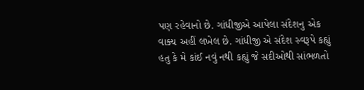પણ રહેવાનો છે. ગાંધીજીએ આપેલા સંદેશનુ એક વાક્ય અહીં લખેલ છે. ગાંધીજી એ સંદેશ સ્વરૂપે કહ્યું હતુ કે મે કાંઈ નવું નથી કહ્યું જે સદીઓથી સાંભળતો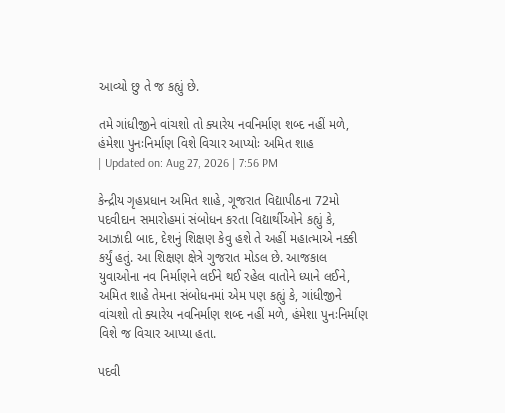આવ્યો છુ તે જ કહ્યું છે.

તમે ગાંધીજીને વાંચશો તો ક્યારેય નવનિર્માણ શબ્દ નહીં મળે, હંમેશા પુનઃનિર્માણ વિશે વિચાર આપ્યોઃ અમિત શાહ
| Updated on: Aug 27, 2026 | 7:56 PM

કેન્દ્રીય ગૃહપ્રધાન અમિત શાહે, ગૂજરાત વિદ્યાપીઠના 72મો પદવીદાન સમારોહમાં સંબોધન કરતા વિદ્યાર્થીઓને કહ્યું કે, આઝાદી બાદ, દેશનું શિક્ષણ કેવુ હશે તે અહીં મહાત્માએ નક્કી કર્યું હતું. આ શિક્ષણ ક્ષેત્રે ગુજરાત મોડલ છે. આજકાલ યુવાઓના નવ નિર્માણને લઈને થઈ રહેલ વાતોને ધ્યાને લઈને, અમિત શાહે તેમના સંબોધનમાં એમ પણ કહ્યું કે, ગાંધીજીને વાંચશો તો ક્યારેય નવનિર્માણ શબ્દ નહીં મળે, હંમેશા પુનઃનિર્માણ વિશે જ વિચાર આપ્યા હતા.

પદવી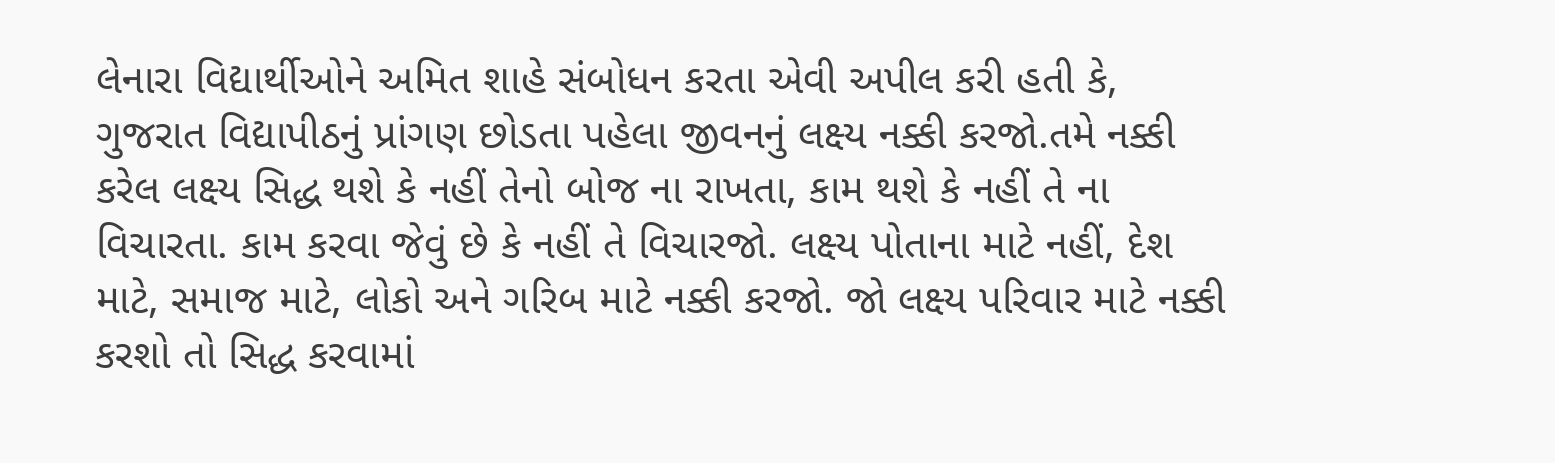લેનારા વિદ્યાર્થીઓને અમિત શાહે સંબોધન કરતા એવી અપીલ કરી હતી કે, ગુજરાત વિદ્યાપીઠનું પ્રાંગણ છોડતા પહેલા જીવનનું લક્ષ્ય નક્કી કરજો.તમે નક્કી કરેલ લક્ષ્ય સિદ્ધ થશે કે નહીં તેનો બોજ ના રાખતા, કામ થશે કે નહીં તે ના વિચારતા. કામ કરવા જેવું છે કે નહીં તે વિચારજો. લક્ષ્ય પોતાના માટે નહીં, દેશ માટે, સમાજ માટે, લોકો અને ગરિબ માટે નક્કી કરજો. જો લક્ષ્ય પરિવાર માટે નક્કી કરશો તો સિદ્ધ કરવામાં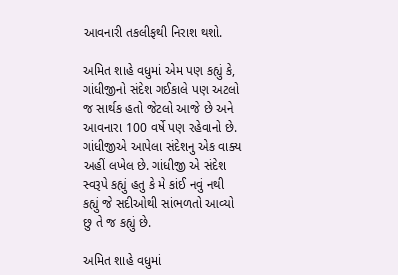આવનારી તકલીફથી નિરાશ થશો.

અમિત શાહે વધુમાં એમ પણ કહ્યું કે, ગાંધીજીનો સંદેશ ગઈકાલે પણ અટલો જ સાર્થક હતો જેટલો આજે છે અને આવનારા 100 વર્ષે પણ રહેવાનો છે. ગાંધીજીએ આપેલા સંદેશનુ એક વાક્ય અહીં લખેલ છે. ગાંધીજી એ સંદેશ સ્વરૂપે કહ્યું હતુ કે મે કાંઈ નવું નથી કહ્યું જે સદીઓથી સાંભળતો આવ્યો છુ તે જ કહ્યું છે.

અમિત શાહે વધુમાં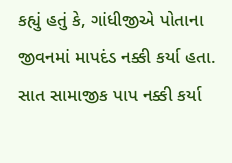કહ્યું હતું કે, ગાંધીજીએ પોતાના જીવનમાં માપદંડ નક્કી કર્યા હતા. સાત સામાજીક પાપ નક્કી કર્યા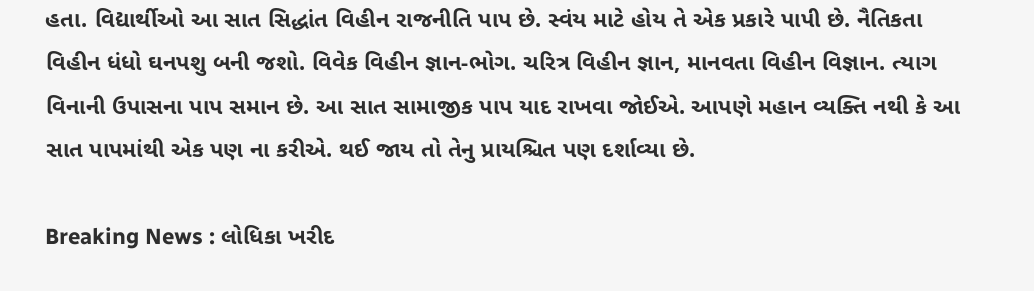હતા. વિદ્યાર્થીઓ આ સાત સિદ્ધાંત વિહીન રાજનીતિ પાપ છે. સ્વંય માટે હોય તે એક પ્રકારે પાપી છે. નૈતિકતા વિહીન ધંધો ઘનપશુ બની જશો. વિવેક વિહીન જ્ઞાન-ભોગ. ચરિત્ર વિહીન જ્ઞાન, માનવતા વિહીન વિજ્ઞાન. ત્યાગ વિનાની ઉપાસના પાપ સમાન છે. આ સાત સામાજીક પાપ યાદ રાખવા જોઈએ. આપણે મહાન વ્યક્તિ નથી કે આ સાત પાપમાંથી એક પણ ના કરીએ. થઈ જાય તો તેનુ પ્રાયશ્ચિત પણ દર્શાવ્યા છે.

Breaking News : લોધિકા ખરીદ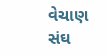વેચાણ સંઘ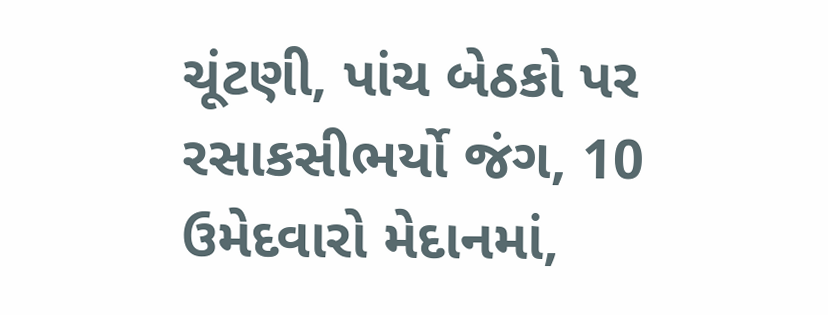ચૂંટણી, પાંચ બેઠકો પર રસાકસીભર્યો જંગ, 10 ઉમેદવારો મેદાનમાં,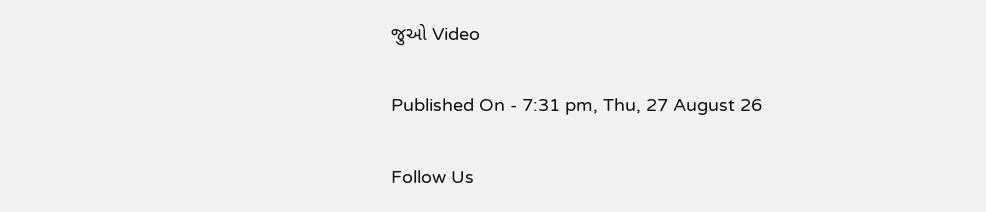જુઓ Video

Published On - 7:31 pm, Thu, 27 August 26

Follow Us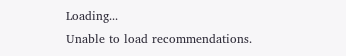Loading...
Unable to load recommendations.